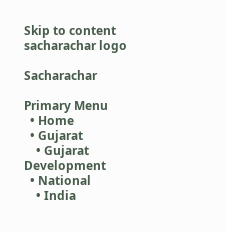Skip to content
sacharachar logo

Sacharachar

Primary Menu
  • Home
  • Gujarat
    • Gujarat Development
  • National
    • India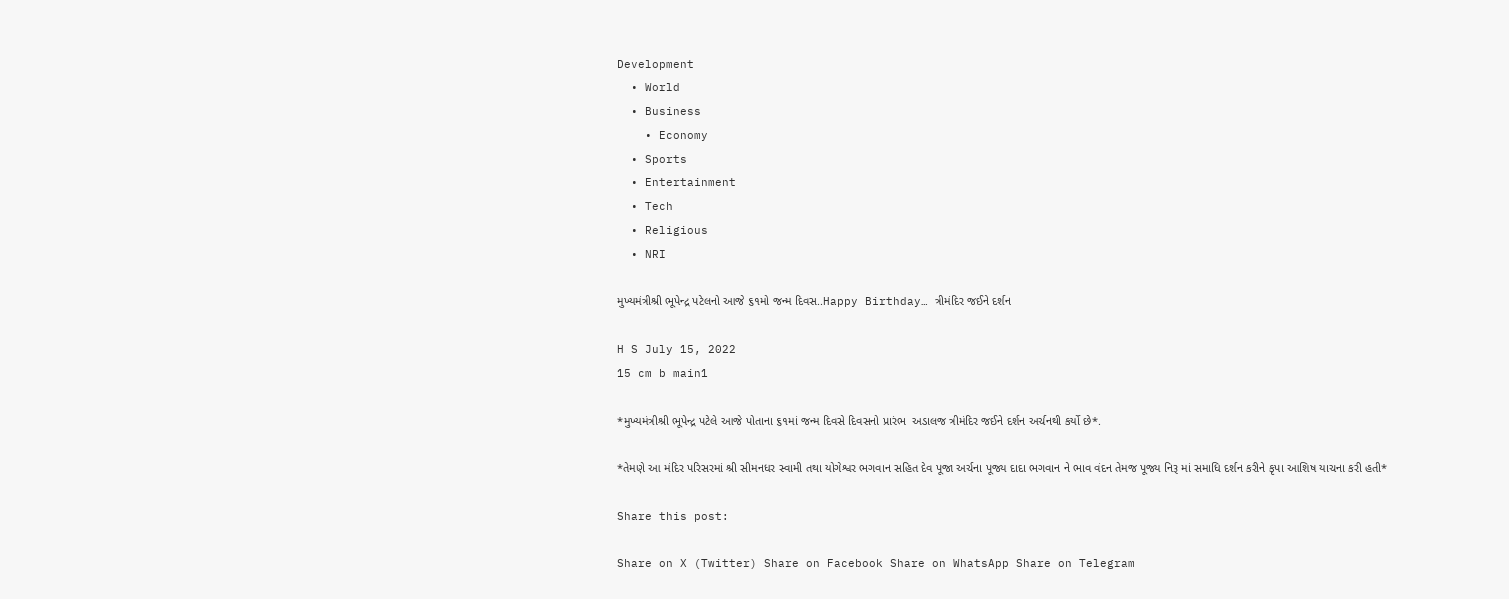Development
  • World
  • Business
    • Economy
  • Sports
  • Entertainment
  • Tech
  • Religious
  • NRI

મુખ્યમંત્રીશ્રી ભૂપેન્દ્ર પટેલનો આજે ૬૧મો જન્મ દિવસ..Happy Birthday… ત્રીમંદિર જઈને દર્શન

H S July 15, 2022
15 cm b main1

*મુખ્યમંત્રીશ્રી ભૂપેન્દ્ર પટેલે આજે પોતાના ૬૧માં જન્મ દિવસે દિવસનો પ્રારંભ  અડાલજ ત્રીમંદિર જઈને દર્શન અર્ચનથી કર્યો છે*.

*તેમણે આ મંદિર પરિસરમાં શ્રી સીમનધર સ્વામી તથા યોગેશ્વર ભગવાન સહિત દેવ પૂજા અર્ચના પૂજ્ય દાદા ભગવાન ને ભાવ વંદન તેમજ પૂજ્ય નિરૂ માં સમાધિ દર્શન કરીને કૃપા આશિષ યાચના કરી હતી*

Share this post:

Share on X (Twitter) Share on Facebook Share on WhatsApp Share on Telegram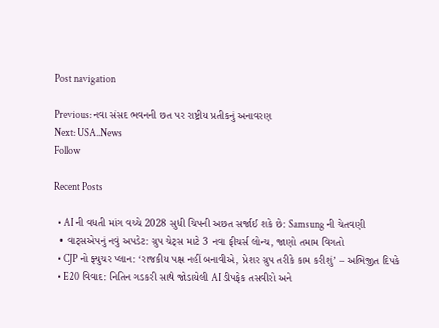Post navigation

Previous: નવા સંસદ ભવનની છત પર રાષ્ટ્રીય પ્રતીકનું અનાવરણ
Next: USA..News
Follow

Recent Posts

  • AI ની વધતી માંગ વચ્ચે 2028 સુધી ચિપની અછત સર્જાઈ શકે છે: Samsung ની ચેતવણી
  • વાટ્સએપનું નવું અપડેટ: ગ્રુપ ચેટ્સ માટે 3 નવા ફીચર્સ લોન્ચ, જાણો તમામ વિગતો
  • CJP નો ફ્યુચર પ્લાન: ‘રાજકીય પક્ષ નહીં બનાવીએ, પ્રેશર ગ્રુપ તરીકે કામ કરીશું’ – અભિજીત દિપકે
  • E20 વિવાદ: નિતિન ગડકરી સાથે જોડાયેલી AI ડીપફેક તસવીરો અને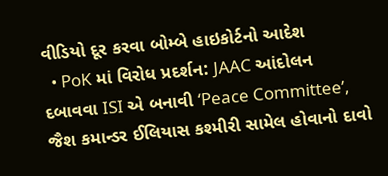વીડિયો દૂર કરવા બોમ્બે હાઇકોર્ટનો આદેશ
  • PoK માં વિરોધ પ્રદર્શન: JAAC આંદોલન દબાવવા ISI એ બનાવી ‘Peace Committee’, જૈશ કમાન્ડર ઈલિયાસ કશ્મીરી સામેલ હોવાનો દાવો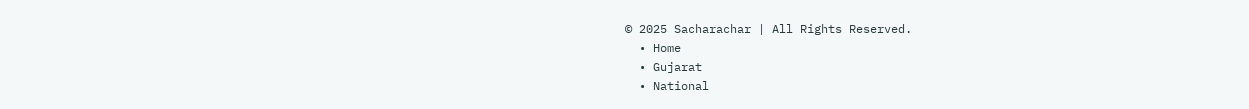© 2025 Sacharachar | All Rights Reserved.
  • Home
  • Gujarat
  • National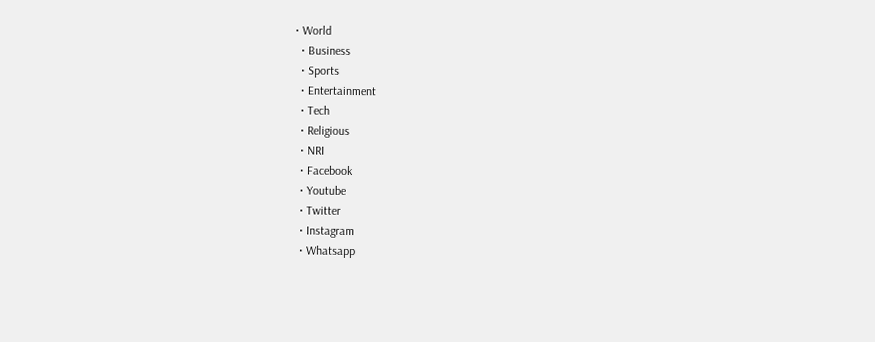• World
  • Business
  • Sports
  • Entertainment
  • Tech
  • Religious
  • NRI
  • Facebook
  • Youtube
  • Twitter
  • Instagram
  • Whatsapp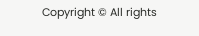Copyright © All rights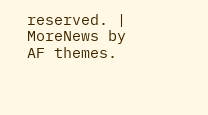reserved. | MoreNews by AF themes.